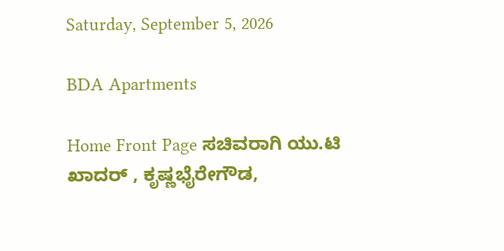Saturday, September 5, 2026

BDA Apartments

Home Front Page ಸಚಿವರಾಗಿ ಯು.ಟಿ ಖಾದರ್ , ಕೃಷ್ಣಭೈರೇಗೌಡ,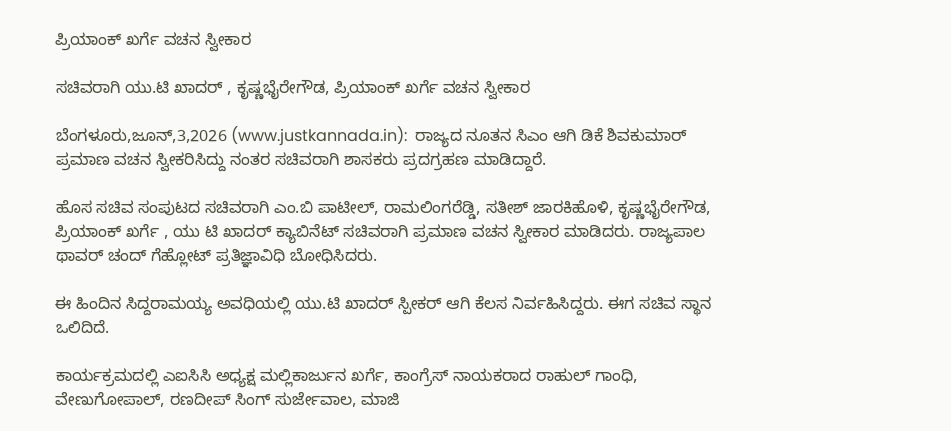ಪ್ರಿಯಾಂಕ್ ಖರ್ಗೆ ವಚನ ಸ್ವೀಕಾರ

ಸಚಿವರಾಗಿ ಯು.ಟಿ ಖಾದರ್ , ಕೃಷ್ಣಭೈರೇಗೌಡ, ಪ್ರಿಯಾಂಕ್ ಖರ್ಗೆ ವಚನ ಸ್ವೀಕಾರ

ಬೆಂಗಳೂರು,ಜೂನ್,3,2026 (www.justkannada.in):  ರಾಜ್ಯದ ನೂತನ ಸಿಎಂ ಆಗಿ ಡಿಕೆ ಶಿವಕುಮಾರ್ ಪ್ರಮಾಣ ವಚನ ಸ್ವೀಕರಿಸಿದ್ದು ನಂತರ ಸಚಿವರಾಗಿ ಶಾಸಕರು ಪ್ರದಗ್ರಹಣ ಮಾಡಿದ್ದಾರೆ.

ಹೊಸ ಸಚಿವ ಸಂಪುಟದ ಸಚಿವರಾಗಿ ಎಂ.ಬಿ ಪಾಟೀಲ್, ರಾಮಲಿಂಗರೆಡ್ಡಿ, ಸತೀಶ್ ಜಾರಕಿಹೊಳಿ, ಕೃಷ್ಣಭೈರೇಗೌಡ, ಪ್ರಿಯಾಂಕ್ ಖರ್ಗೆ , ಯು ಟಿ ಖಾದರ್ ಕ್ಯಾಬಿನೆಟ್ ಸಚಿವರಾಗಿ ಪ್ರಮಾಣ ವಚನ ಸ್ವೀಕಾರ ಮಾಡಿದರು. ರಾಜ್ಯಪಾಲ ಥಾವರ್ ಚಂದ್ ಗೆಹ್ಲೋಟ್ ಪ್ರತಿಜ್ಞಾವಿಧಿ ಬೋಧಿಸಿದರು.

ಈ ಹಿಂದಿನ ಸಿದ್ದರಾಮಯ್ಯ ಅವಧಿಯಲ್ಲಿ ಯು.ಟಿ ಖಾದರ್ ಸ್ಪೀಕರ್ ಆಗಿ ಕೆಲಸ ನಿರ್ವಹಿಸಿದ್ದರು. ಈಗ ಸಚಿವ ಸ್ಥಾನ ಒಲಿದಿದೆ.

ಕಾರ್ಯಕ್ರಮದಲ್ಲಿ ಎಐಸಿಸಿ ಅಧ್ಯಕ್ಷ ಮಲ್ಲಿಕಾರ್ಜುನ ಖರ್ಗೆ, ಕಾಂಗ್ರೆಸ್ ನಾಯಕರಾದ ರಾಹುಲ್ ಗಾಂಧಿ, ವೇಣುಗೋಪಾಲ್, ರಣದೀಪ್ ಸಿಂಗ್ ಸುರ್ಜೇವಾಲ, ಮಾಜಿ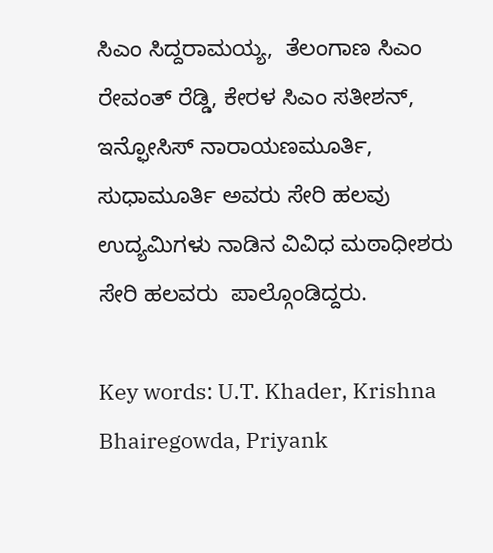ಸಿಎಂ ಸಿದ್ದರಾಮಯ್ಯ,  ತೆಲಂಗಾಣ ಸಿಎಂ ರೇವಂತ್ ರೆಡ್ಡಿ, ಕೇರಳ ಸಿಎಂ ಸತೀಶನ್,  ಇನ್ಫೋಸಿಸ್ ನಾರಾಯಣಮೂರ್ತಿ,  ಸುಧಾಮೂರ್ತಿ ಅವರು ಸೇರಿ ಹಲವು ಉದ್ಯಮಿಗಳು ನಾಡಿನ ವಿವಿಧ ಮಠಾಧೀಶರು ಸೇರಿ ಹಲವರು  ಪಾಲ್ಗೊಂಡಿದ್ದರು.

Key words: U.T. Khader, Krishna Bhairegowda, Priyank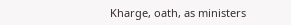Kharge, oath, as ministers